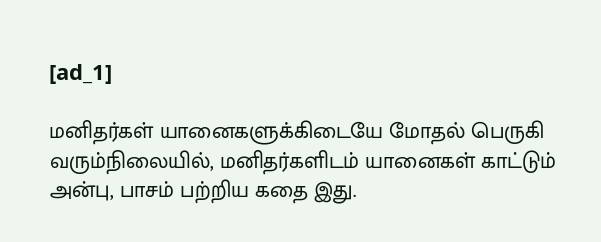[ad_1]

மனிதர்கள் யானைகளுக்கிடையே மோதல் பெருகி வரும்நிலையில், மனிதர்களிடம் யானைகள் காட்டும் அன்பு, பாசம் பற்றிய கதை இது.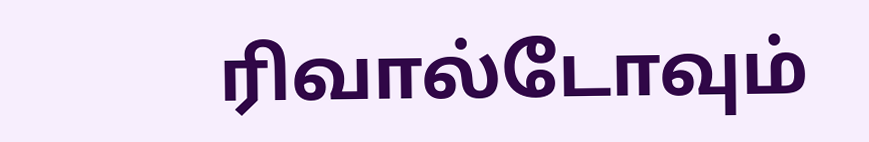ரிவால்டோவும்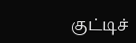குட்டிச்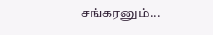சங்கரனும்...